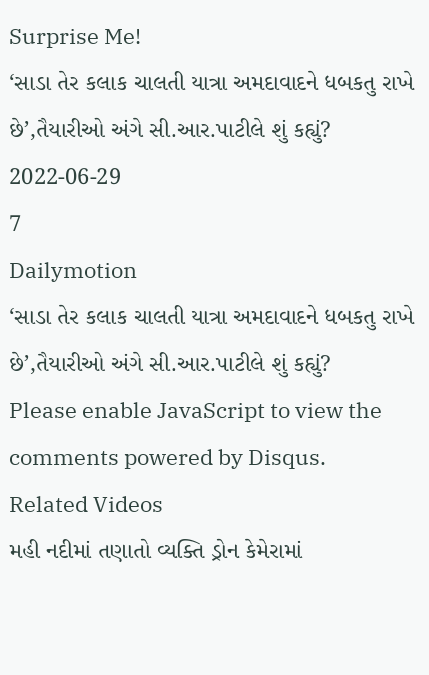Surprise Me!
‘સાડા તેર કલાક ચાલતી યાત્રા અમદાવાદને ધબકતુ રાખે છે’,તૈયારીઓ અંગે સી.આર.પાટીલે શું કહ્યું?
2022-06-29
7
Dailymotion
‘સાડા તેર કલાક ચાલતી યાત્રા અમદાવાદને ધબકતુ રાખે છે’,તૈયારીઓ અંગે સી.આર.પાટીલે શું કહ્યું?
Please enable JavaScript to view the
comments powered by Disqus.
Related Videos
મહી નદીમાં તણાતો વ્યક્તિ ડ્રોન કેમેરામાં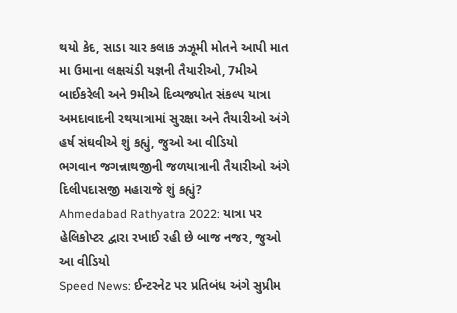થયો કેદ, સાડા ચાર કલાક ઝઝૂમી મોતને આપી માત
મા ઉમાના લક્ષચંડી યજ્ઞની તૈયારીઓ, 7મીએ બાઈકરેલી અને 9મીએ દિવ્યજ્યોત સંકલ્પ યાત્રા
અમદાવાદની રથયાત્રામાં સુરક્ષા અને તૈયારીઓ અંગે હર્ષ સંઘવીએ શું કહ્યું, જુઓ આ વીડિયો
ભગવાન જગન્નાથજીની જળયાત્રાની તૈયારીઓ અંગે દિલીપદાસજી મહારાજે શું કહ્યું?
Ahmedabad Rathyatra 2022: યાત્રા પર હેલિકોપ્ટર દ્વારા રખાઈ રહી છે બાજ નજર, જુઓ આ વીડિયો
Speed News: ઈન્ટરનેટ પર પ્રતિબંધ અંગે સુપ્રીમ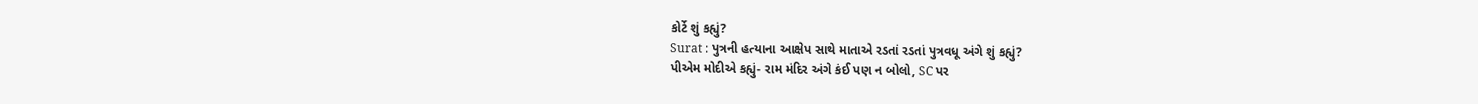કોર્ટે શું કહ્યું?
Surat : પુત્રની હત્યાના આક્ષેપ સાથે માતાએ રડતાં રડતાં પુત્રવધૂ અંગે શું કહ્યું?
પીએમ મોદીએ કહ્યું- રામ મંદિર અંગે કંઈ પણ ન બોલો, SC પર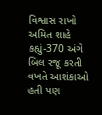વિશ્વાસ રાખો
અમિત શાહે કહ્યું-370 અંગે બિલ રજૂ કરતી વખતે આશંકાઓ હતી પણ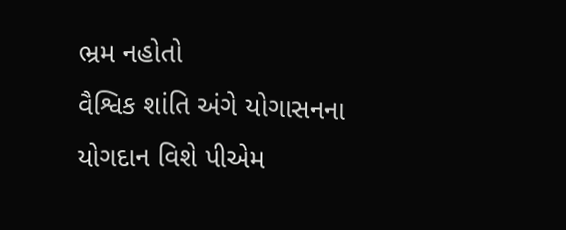ભ્રમ નહોતો
વૈશ્વિક શાંતિ અંગે યોગાસનના યોગદાન વિશે પીએમ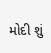મોદી શું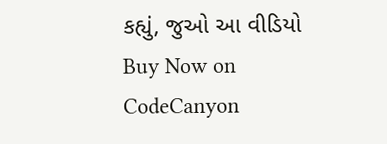કહ્યું, જુઓ આ વીડિયો
Buy Now on CodeCanyon